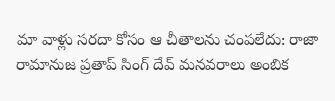మా వాళ్లు సరదా కోసం ఆ చీతాలను చంపలేదు: రాజా రామానుజ ప్రతాప్ సింగ్ దేవ్ మనవరాలు అంబిక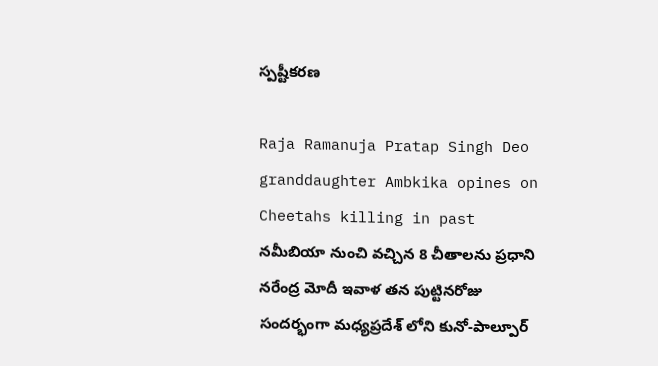స్పష్టీకరణ

Raja Ramanuja Pratap Singh Deo granddaughter Ambkika opines on Cheetahs killing in past
నమీబియా నుంచి వచ్చిన 8 చీతాలను ప్రధాని నరేంద్ర మోదీ ఇవాళ తన పుట్టినరోజు సందర్భంగా మధ్యప్రదేశ్ లోని కునో-పాల్పూర్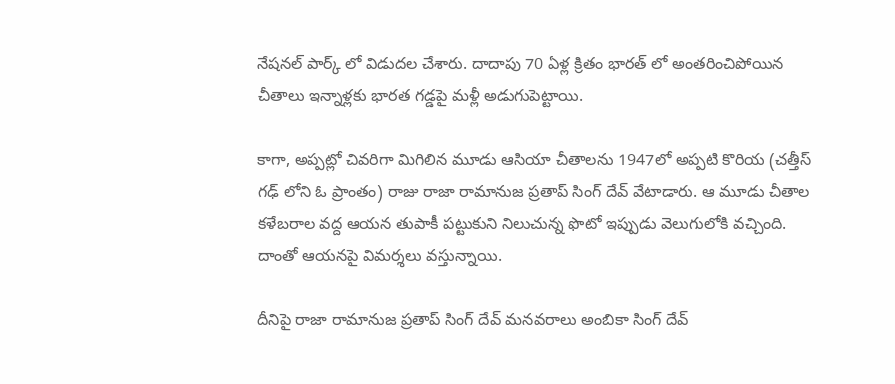నేషనల్ పార్క్ లో విడుదల చేశారు. దాదాపు 70 ఏళ్ల క్రితం భారత్ లో అంతరించిపోయిన చీతాలు ఇన్నాళ్లకు భారత గడ్డపై మళ్లీ అడుగుపెట్టాయి.

కాగా, అప్పట్లో చివరిగా మిగిలిన మూడు ఆసియా చీతాలను 1947లో అప్పటి కొరియ (చత్తీస్ గఢ్ లోని ఓ ప్రాంతం) రాజు రాజా రామానుజ ప్రతాప్ సింగ్ దేవ్ వేటాడారు. ఆ మూడు చీతాల కళేబరాల వద్ద ఆయన తుపాకీ పట్టుకుని నిలుచున్న ఫొటో ఇప్పుడు వెలుగులోకి వచ్చింది. దాంతో ఆయనపై విమర్శలు వస్తున్నాయి.

దీనిపై రాజా రామానుజ ప్రతాప్ సింగ్ దేవ్ మనవరాలు అంబికా సింగ్ దేవ్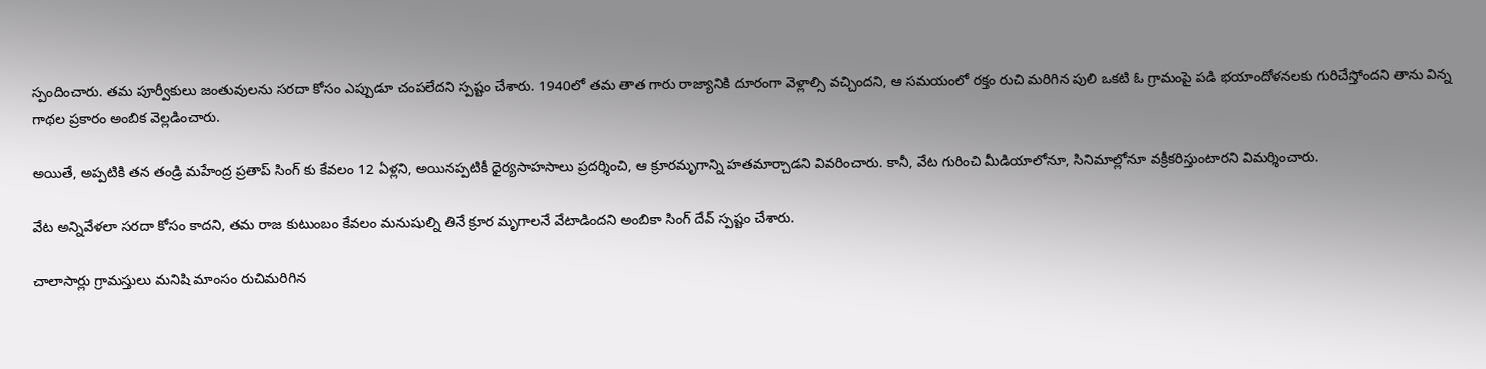స్పందించారు. తమ పూర్వీకులు జంతువులను సరదా కోసం ఎప్పుడూ చంపలేదని స్పష్టం చేశారు. 1940లో తమ తాత గారు రాజ్యానికి దూరంగా వెళ్లాల్సి వచ్చిందని, ఆ సమయంలో రక్తం రుచి మరిగిన పులి ఒకటి ఓ గ్రామంపై పడి భయాందోళనలకు గురిచేస్తోందని తాను విన్న గాథల ప్రకారం అంబిక వెల్లడించారు.

అయితే, అప్పటికి తన తండ్రి మహేంద్ర ప్రతాప్ సింగ్ కు కేవలం 12 ఏళ్లని, అయినప్పటికీ ధైర్యసాహసాలు ప్రదర్శించి, ఆ క్రూరమృగాన్ని హతమార్చాడని వివరించారు. కానీ, వేట గురించి మీడియాలోనూ, సినిమాల్లోనూ వక్రీకరిస్తుంటారని విమర్శించారు.

వేట అన్నివేళలా సరదా కోసం కాదని, తమ రాజ కుటుంబం కేవలం మనుషుల్ని తినే క్రూర మృగాలనే వేటాడిందని అంబికా సింగ్ దేవ్ స్పష్టం చేశారు.

చాలాసార్లు గ్రామస్తులు మనిషి మాంసం రుచిమరిగిన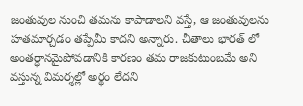జంతువుల నుంచి తమను కాపాడాలని వస్తే, ఆ జంతువులను హతమార్చడం తప్పేమీ కాదని అన్నారు. చీతాలు భారత్ లో అంతర్ధానమైపోవడానికి కారణం తమ రాజకుటుంబమే అని వస్తున్న విమర్శల్లో అర్థం లేదని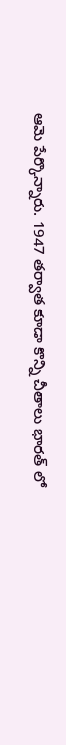ఆమె పేర్కొన్నారు. 1947 తర్వాత కూడా కొన్ని చీతాలు భారత్ లో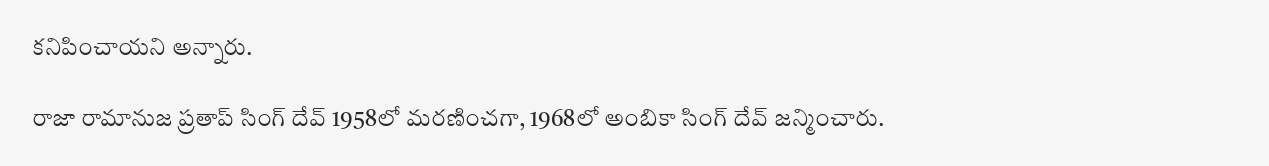కనిపించాయని అన్నారు.

రాజా రామానుజ ప్రతాప్ సింగ్ దేవ్ 1958లో మరణించగా, 1968లో అంబికా సింగ్ దేవ్ జన్మించారు.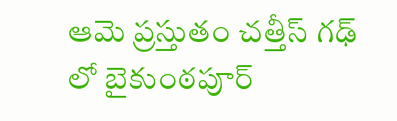ఆమె ప్రస్తుతం చత్తీస్ గఢ్ లో బైకుంఠపూర్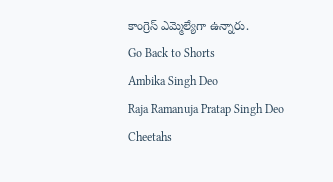కాంగ్రెస్ ఎమ్మెల్యేగా ఉన్నారు.
Go Back to Shorts
Ambika Singh Deo
Raja Ramanuja Pratap Singh Deo
Cheetahs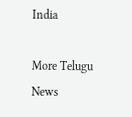India

More Telugu News